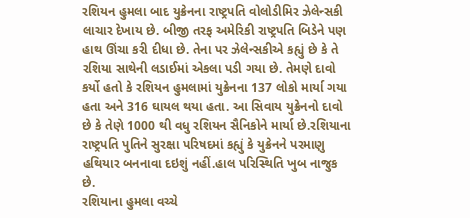રશિયન હુમલા બાદ યુક્રેનના રાષ્ટ્રપતિ વોલોડીમિર ઝેલેન્સકી લાચાર દેખાય છે. બીજી તરફ અમેરિકી રાષ્ટ્રપતિ બિડેને પણ હાથ ઊંચા કરી દીધા છે. તેના પર ઝેલેન્સકીએ કહ્યું છે કે તે રશિયા સાથેની લડાઈમાં એકલા પડી ગયા છે. તેમણે દાવો કર્યો હતો કે રશિયન હુમલામાં યુક્રેનના 137 લોકો માર્યા ગયા હતા અને 316 ઘાયલ થયા હતા. આ સિવાય યુક્રેનનો દાવો છે કે તેણે 1000 થી વધુ રશિયન સૈનિકોને માર્યા છે.રશિયાના રાષ્ટ્રપતિ પુતિને સુરક્ષા પરિષદમાં કહ્યું કે યુક્રેનને પરમાણુ હથિયાર બનનાવા દઇશું નહીં.હાલ પરિસ્થિતિ ખુબ નાજુક છે.
રશિયાના હુમલા વચ્ચે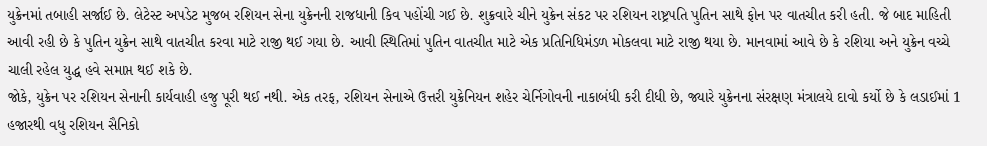યુક્રેનમાં તબાહી સર્જાઈ છે. લેટેસ્ટ અપડેટ મુજબ રશિયન સેના યુક્રેનની રાજધાની કિવ પહોંચી ગઈ છે. શુક્રવારે ચીને યુક્રેન સંકટ પર રશિયન રાષ્ટ્રપતિ પુતિન સાથે ફોન પર વાતચીત કરી હતી. જે બાદ માહિતી આવી રહી છે કે પુતિન યુક્રેન સાથે વાતચીત કરવા માટે રાજી થઈ ગયા છે. આવી સ્થિતિમાં પુતિન વાતચીત માટે એક પ્રતિનિધિમંડળ મોકલવા માટે રાજી થયા છે. માનવામાં આવે છે કે રશિયા અને યુક્રેન વચ્ચે ચાલી રહેલ યુદ્ધ હવે સમાપ્ત થઈ શકે છે.
જોકે, યુક્રેન પર રશિયન સેનાની કાર્યવાહી હજુ પૂરી થઈ નથી. એક તરફ, રશિયન સેનાએ ઉત્તરી યુક્રેનિયન શહેર ચેર્નિગોવની નાકાબંધી કરી દીધી છે, જ્યારે યુક્રેનના સંરક્ષણ મંત્રાલયે દાવો કર્યો છે કે લડાઈમાં 1 હજારથી વધુ રશિયન સૈનિકો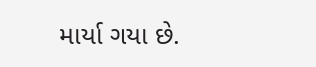માર્યા ગયા છે.